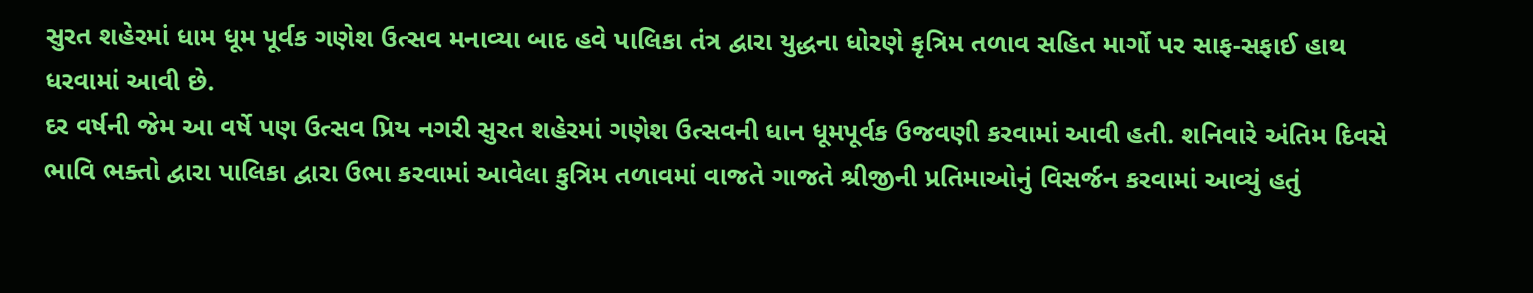સુરત શહેરમાં ધામ ધૂમ પૂર્વક ગણેશ ઉત્સવ મનાવ્યા બાદ હવે પાલિકા તંત્ર દ્વારા યુદ્ધના ધોરણે કૃત્રિમ તળાવ સહિત માર્ગો પર સાફ-સફાઈ હાથ ધરવામાં આવી છે.
દર વર્ષની જેમ આ વર્ષે પણ ઉત્સવ પ્રિય નગરી સુરત શહેરમાં ગણેશ ઉત્સવની ધાન ધૂમપૂર્વક ઉજવણી કરવામાં આવી હતી. શનિવારે અંતિમ દિવસે ભાવિ ભક્તો દ્વારા પાલિકા દ્વારા ઉભા કરવામાં આવેલા કુત્રિમ તળાવમાં વાજતે ગાજતે શ્રીજીની પ્રતિમાઓનું વિસર્જન કરવામાં આવ્યું હતું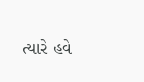ત્યારે હવે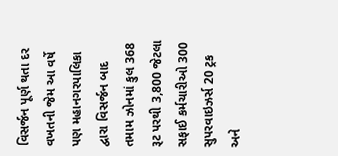વિસર્જન પૂર્ણ થતા દર વખતની જેમ આ વર્ષે પણ મહાનગરપાલિકા દ્વારા વિસર્જન બાદ તમામ ઝોનમાં કુલ 368 રૂટ પરથી 3,800 જેટલા સફાઈ કર્મચારીઓ 300 સુપરવાઇઝર્સ 20 ટ્રક અને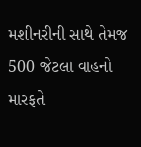મશીનરીની સાથે તેમજ 500 જેટલા વાહનો મારફતે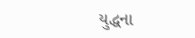યુદ્ધના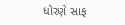ધોરણે સાફ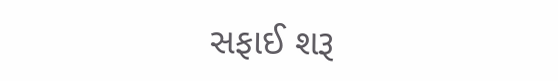સફાઈ શરૂ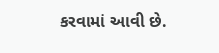કરવામાં આવી છે.